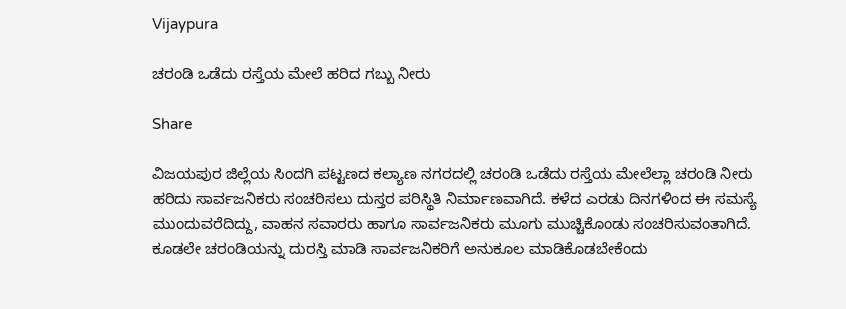Vijaypura

ಚರಂಡಿ ಒಡೆದು ರಸ್ತೆಯ ಮೇಲೆ ಹರಿದ ಗಬ್ಬು ನೀರು

Share

ವಿಜಯಪುರ ಜಿಲ್ಲೆಯ ಸಿಂದಗಿ ಪಟ್ಟಣದ ಕಲ್ಯಾಣ ನಗರದಲ್ಲಿ ಚರಂಡಿ ಒಡೆದು ರಸ್ತೆಯ ಮೇಲೆಲ್ಲಾ ಚರಂಡಿ ನೀರು ಹರಿದು ಸಾರ್ವಜನಿಕರು ಸಂಚರಿಸಲು ದುಸ್ತರ ಪರಿಸ್ಥಿತಿ ನಿರ್ಮಾಣವಾಗಿದೆ. ಕಳೆದ ಎರಡು ದಿನಗಳಿಂದ ಈ ಸಮಸ್ಯೆ ಮುಂದುವರೆದಿದ್ದು, ವಾಹನ ಸವಾರರು ಹಾಗೂ ಸಾರ್ವಜನಿಕರು ಮೂಗು ಮುಚ್ಚಿಕೊಂಡು ಸಂಚರಿಸುವಂತಾಗಿದೆ. ಕೂಡಲೇ ಚರಂಡಿಯನ್ನು ದುರಸ್ತಿ ಮಾಡಿ ಸಾರ್ವಜನಿಕರಿಗೆ ಅನುಕೂಲ ಮಾಡಿಕೊಡಬೇಕೆಂದು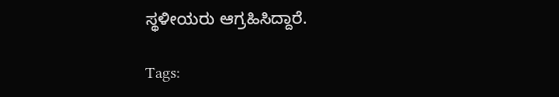ಸ್ಥಳೀಯರು ಆಗ್ರಹಿಸಿದ್ದಾರೆ.

Tags: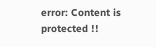error: Content is protected !!